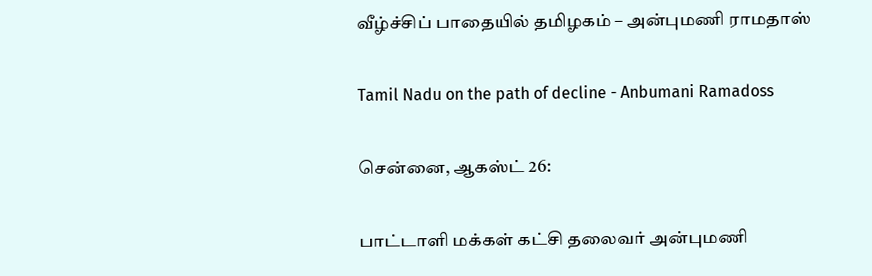வீழ்ச்சிப் பாதையில் தமிழகம் – அன்புமணி ராமதாஸ்

Tamil Nadu on the path of decline - Anbumani Ramadoss

சென்னை, ஆகஸ்ட் 26:

பாட்டாளி மக்கள் கட்சி தலைவர் அன்புமணி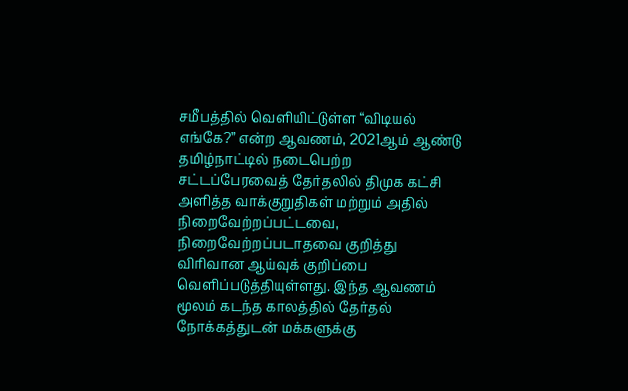சமீபத்தில் வெளியிட்டுள்ள “விடியல் எங்கே?” என்ற ஆவணம், 2021ஆம் ஆண்டு தமிழ்நாட்டில் நடைபெற்ற சட்டப்பேரவைத் தேர்தலில் திமுக கட்சி அளித்த வாக்குறுதிகள் மற்றும் அதில் நிறைவேற்றப்பட்டவை, நிறைவேற்றப்படாதவை குறித்து விரிவான ஆய்வுக் குறிப்பை வெளிப்படுத்தியுள்ளது. இந்த ஆவணம் மூலம் கடந்த காலத்தில் தேர்தல் நோக்கத்துடன் மக்களுக்கு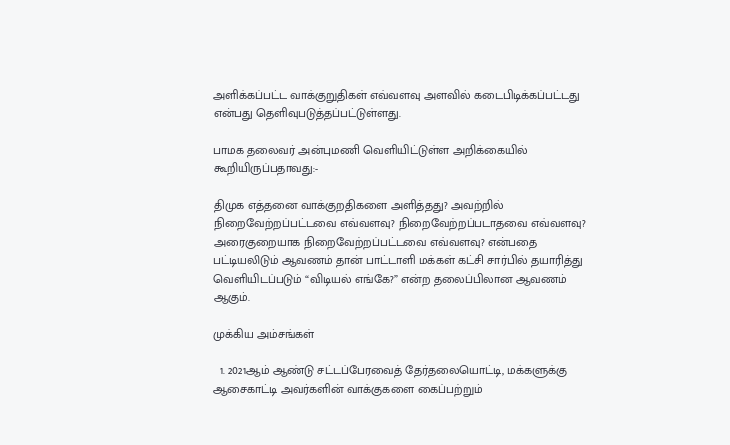அளிக்கப்பட்ட வாக்குறுதிகள் எவ்வளவு அளவில் கடைபிடிக்கப்பட்டது என்பது தெளிவுபடுத்தப்பட்டுள்ளது.

பாமக தலைவர் அன்புமணி வெளியிட்டுள்ள அறிக்கையில் கூறியிருப்பதாவது:-

திமுக எத்தனை வாக்குறதிகளை அளித்தது? அவற்றில் நிறைவேற்றப்பட்டவை எவ்வளவு? நிறைவேற்றப்படாதவை எவ்வளவு? அரைகுறையாக நிறைவேற்றப்பட்டவை எவ்வளவு? என்பதை பட்டியலிடும் ஆவணம் தான் பாட்டாளி மக்கள் கட்சி சார்பில் தயாரித்து வெளியிடப்படும் “விடியல் எங்கே?” என்ற தலைப்பிலான ஆவணம் ஆகும்.

முக்கிய அம்சங்கள்

  1. 2021ஆம் ஆண்டு சட்டப்பேரவைத் தேர்தலையொட்டி, மக்களுக்கு ஆசைகாட்டி அவர்களின் வாக்குகளை கைப்பற்றும்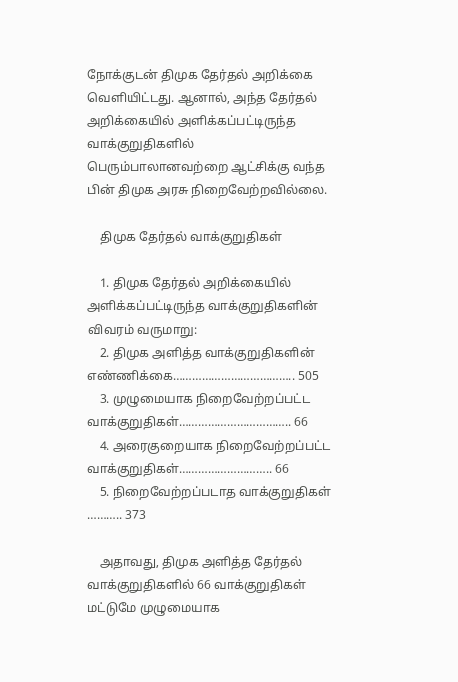நோக்குடன் திமுக தேர்தல் அறிக்கை வெளியிட்டது. ஆனால், அந்த தேர்தல் அறிக்கையில் அளிக்கப்பட்டிருந்த வாக்குறுதிகளில் பெரும்பாலானவற்றை ஆட்சிக்கு வந்த பின் திமுக அரசு நிறைவேற்றவில்லை.

    திமுக தேர்தல் வாக்குறுதிகள்

    1. திமுக தேர்தல் அறிக்கையில் அளிக்கப்பட்டிருந்த வாக்குறுதிகளின் விவரம் வருமாறு:
    2. திமுக அளித்த வாக்குறுதிகளின் எண்ணிக்கை……………………………….. 505
    3. முழுமையாக நிறைவேற்றப்பட்ட வாக்குறுதிகள்…………………………….. 66
    4. அரைகுறையாக நிறைவேற்றப்பட்ட வாக்குறுதிகள்……………………….. 66
    5. நிறைவேற்றப்படாத வாக்குறுதிகள் ……….. 373

    அதாவது, திமுக அளித்த தேர்தல் வாக்குறுதிகளில் 66 வாக்குறுதிகள் மட்டுமே முழுமையாக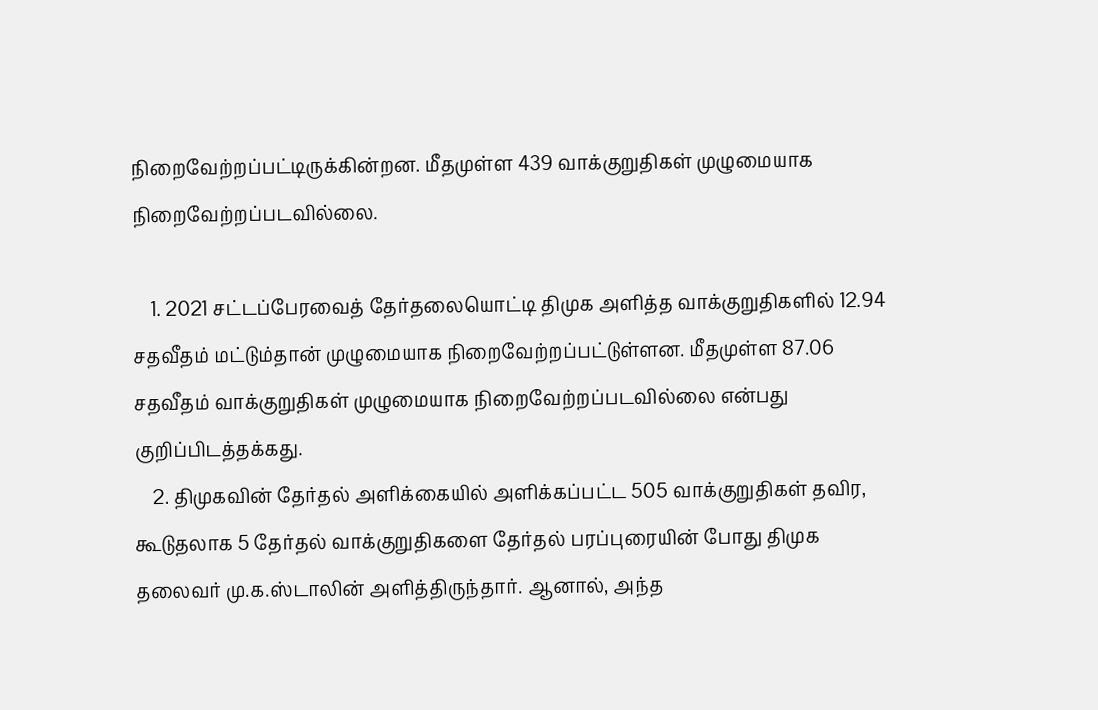நிறைவேற்றப்பட்டிருக்கின்றன. மீதமுள்ள 439 வாக்குறுதிகள் முழுமையாக நிறைவேற்றப்படவில்லை.

    1. 2021 சட்டப்பேரவைத் தேர்தலையொட்டி திமுக அளித்த வாக்குறுதிகளில் 12.94 சதவீதம் மட்டும்தான் முழுமையாக நிறைவேற்றப்பட்டுள்ளன. மீதமுள்ள 87.06 சதவீதம் வாக்குறுதிகள் முழுமையாக நிறைவேற்றப்படவில்லை என்பது குறிப்பிடத்தக்கது.
    2. திமுகவின் தேர்தல் அளிக்கையில் அளிக்கப்பட்ட 505 வாக்குறுதிகள் தவிர, கூடுதலாக 5 தேர்தல் வாக்குறுதிகளை தேர்தல் பரப்புரையின் போது திமுக தலைவர் மு.க.ஸ்டாலின் அளித்திருந்தார். ஆனால், அந்த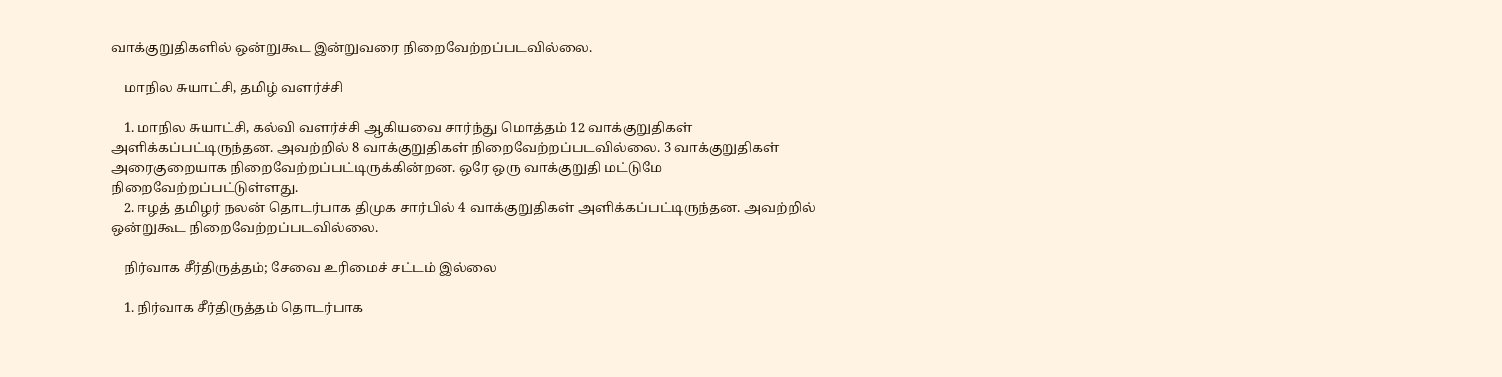வாக்குறுதிகளில் ஒன்றுகூட இன்றுவரை நிறைவேற்றப்படவில்லை.

    மாநில சுயாட்சி, தமிழ் வளர்ச்சி

    1. மாநில சுயாட்சி, கல்வி வளர்ச்சி ஆகியவை சார்ந்து மொத்தம் 12 வாக்குறுதிகள் அளிக்கப்பட்டிருந்தன. அவற்றில் 8 வாக்குறுதிகள் நிறைவேற்றப்படவில்லை. 3 வாக்குறுதிகள் அரைகுறையாக நிறைவேற்றப்பட்டிருக்கின்றன. ஒரே ஒரு வாக்குறுதி மட்டுமே நிறைவேற்றப்பட்டுள்ளது.
    2. ஈழத் தமிழர் நலன் தொடர்பாக திமுக சார்பில் 4 வாக்குறுதிகள் அளிக்கப்பட்டிருந்தன. அவற்றில் ஒன்றுகூட நிறைவேற்றப்படவில்லை.

    நிர்வாக சீர்திருத்தம்; சேவை உரிமைச் சட்டம் இல்லை

    1. நிர்வாக சீர்திருத்தம் தொடர்பாக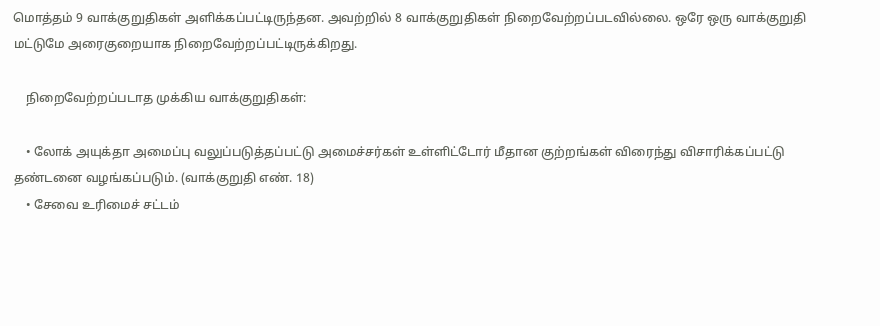மொத்தம் 9 வாக்குறுதிகள் அளிக்கப்பட்டிருந்தன. அவற்றில் 8 வாக்குறுதிகள் நிறைவேற்றப்படவில்லை. ஒரே ஒரு வாக்குறுதி மட்டுமே அரைகுறையாக நிறைவேற்றப்பட்டிருக்கிறது.

    நிறைவேற்றப்படாத முக்கிய வாக்குறுதிகள்:

    • லோக் அயுக்தா அமைப்பு வலுப்படுத்தப்பட்டு அமைச்சர்கள் உள்ளிட்டோர் மீதான குற்றங்கள் விரைந்து விசாரிக்கப்பட்டு தண்டனை வழங்கப்படும். (வாக்குறுதி எண். 18)
    • சேவை உரிமைச் சட்டம்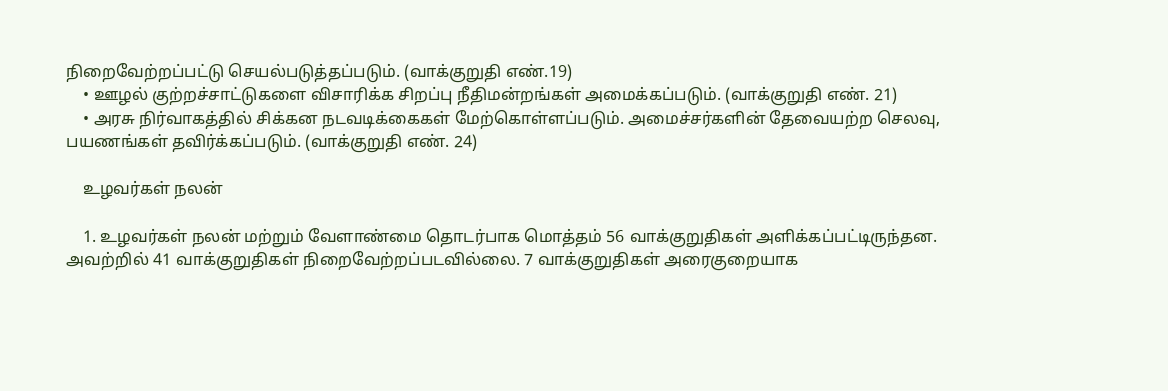நிறைவேற்றப்பட்டு செயல்படுத்தப்படும். (வாக்குறுதி எண்.19)
    • ஊழல் குற்றச்சாட்டுகளை விசாரிக்க சிறப்பு நீதிமன்றங்கள் அமைக்கப்படும். (வாக்குறுதி எண். 21)
    • அரசு நிர்வாகத்தில் சிக்கன நடவடிக்கைகள் மேற்கொள்ளப்படும். அமைச்சர்களின் தேவையற்ற செலவு, பயணங்கள் தவிர்க்கப்படும். (வாக்குறுதி எண். 24)

    உழவர்கள் நலன்

    1. உழவர்கள் நலன் மற்றும் வேளாண்மை தொடர்பாக மொத்தம் 56 வாக்குறுதிகள் அளிக்கப்பட்டிருந்தன. அவற்றில் 41 வாக்குறுதிகள் நிறைவேற்றப்படவில்லை. 7 வாக்குறுதிகள் அரைகுறையாக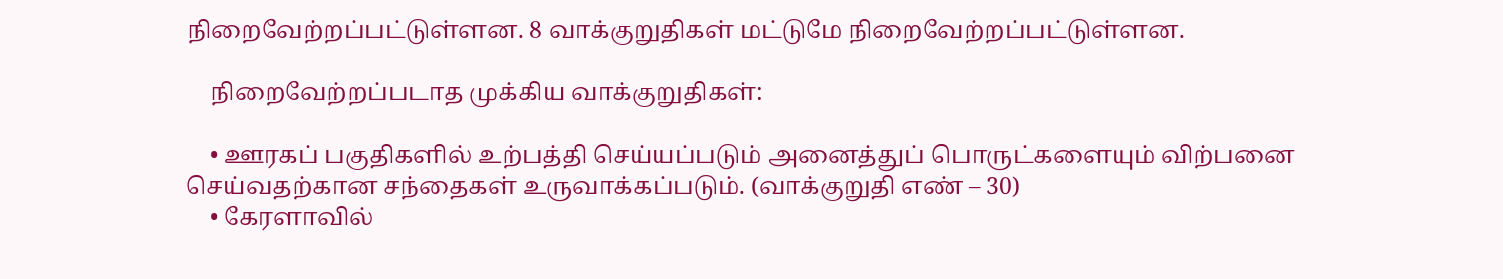நிறைவேற்றப்பட்டுள்ளன. 8 வாக்குறுதிகள் மட்டுமே நிறைவேற்றப்பட்டுள்ளன.

    நிறைவேற்றப்படாத முக்கிய வாக்குறுதிகள்:

    • ஊரகப் பகுதிகளில் உற்பத்தி செய்யப்படும் அனைத்துப் பொருட்களையும் விற்பனை செய்வதற்கான சந்தைகள் உருவாக்கப்படும். (வாக்குறுதி எண் – 30)
    • கேரளாவில்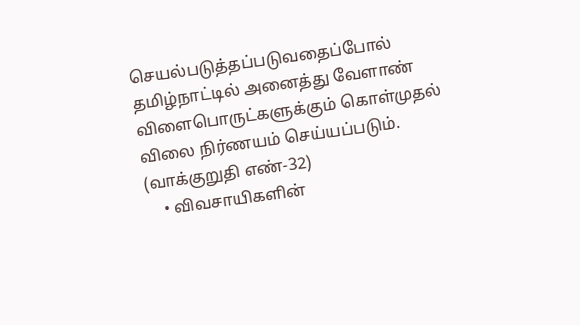செயல்படுத்தப்படுவதைப்போல் தமிழ்நாட்டில் அனைத்து வேளாண் விளைபொருட்களுக்கும் கொள்முதல் விலை நிர்ணயம் செய்யப்படும். (வாக்குறுதி எண்-32)
    • விவசாயிகளின்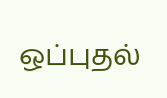ஒப்புதல்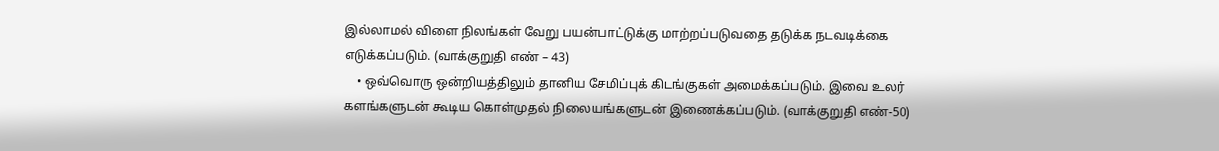இல்லாமல் விளை நிலங்கள் வேறு பயன்பாட்டுக்கு மாற்றப்படுவதை தடுக்க நடவடிக்கை எடுக்கப்படும். (வாக்குறுதி எண் – 43)
    • ஒவ்வொரு ஒன்றியத்திலும் தானிய சேமிப்புக் கிடங்குகள் அமைக்கப்படும். இவை உலர் களங்களுடன் கூடிய கொள்முதல் நிலையங்களுடன் இணைக்கப்படும். (வாக்குறுதி எண்-50)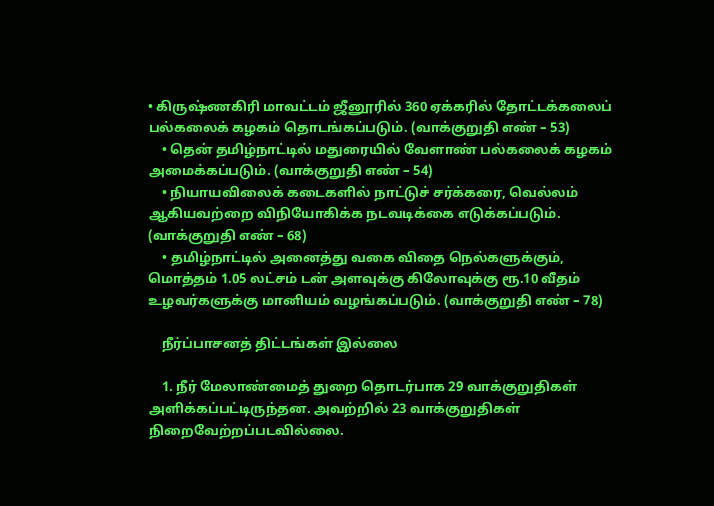• கிருஷ்ணகிரி மாவட்டம் ஜீனூரில் 360 ஏக்கரில் தோட்டக்கலைப் பல்கலைக் கழகம் தொடங்கப்படும். (வாக்குறுதி எண் – 53)
    • தென் தமிழ்நாட்டில் மதுரையில் வேளாண் பல்கலைக் கழகம் அமைக்கப்படும். (வாக்குறுதி எண் – 54)
    • நியாயவிலைக் கடைகளில் நாட்டுச் சர்க்கரை, வெல்லம் ஆகியவற்றை விநியோகிக்க நடவடிக்கை எடுக்கப்படும். (வாக்குறுதி எண் – 68)
    • தமிழ்நாட்டில் அனைத்து வகை விதை நெல்களுக்கும், மொத்தம் 1.05 லட்சம் டன் அளவுக்கு கிலோவுக்கு ரூ.10 வீதம் உழவர்களுக்கு மானியம் வழங்கப்படும். (வாக்குறுதி எண் – 78)

    நீர்ப்பாசனத் திட்டங்கள் இல்லை

    1. நீர் மேலாண்மைத் துறை தொடர்பாக 29 வாக்குறுதிகள் அளிக்கப்பட்டிருந்தன. அவற்றில் 23 வாக்குறுதிகள் நிறைவேற்றப்படவில்லை.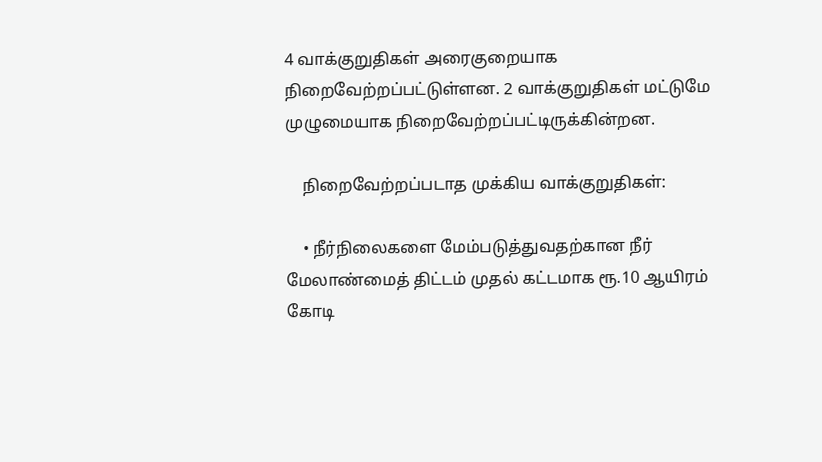4 வாக்குறுதிகள் அரைகுறையாக நிறைவேற்றப்பட்டுள்ளன. 2 வாக்குறுதிகள் மட்டுமே முழுமையாக நிறைவேற்றப்பட்டிருக்கின்றன.

    நிறைவேற்றப்படாத முக்கிய வாக்குறுதிகள்:

    • நீர்நிலைகளை மேம்படுத்துவதற்கான நீர் மேலாண்மைத் திட்டம் முதல் கட்டமாக ரூ.10 ஆயிரம் கோடி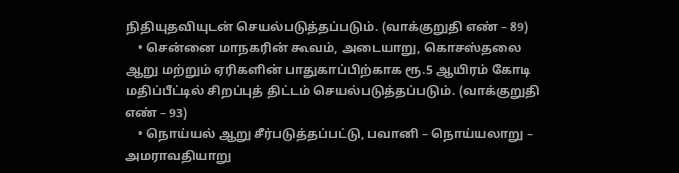நிதியுதவியுடன் செயல்படுத்தப்படும். (வாக்குறுதி எண் – 89)
    • சென்னை மாநகரின் கூவம், அடையாறு, கொசஸ்தலை ஆறு மற்றும் ஏரிகளின் பாதுகாப்பிற்காக ரூ.5 ஆயிரம் கோடி மதிப்பீட்டில் சிறப்புத் திட்டம் செயல்படுத்தப்படும். (வாக்குறுதி எண் – 93)
    • நொய்யல் ஆறு சீர்படுத்தப்பட்டு, பவானி – நொய்யலாறு – அமராவதியாறு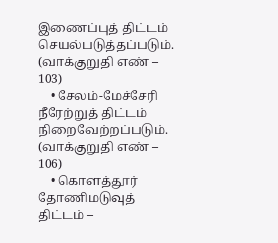இணைப்புத் திட்டம் செயல்படுத்தப்படும். (வாக்குறுதி எண் – 103)
    • சேலம்-மேச்சேரி நீரேற்றுத் திட்டம் நிறைவேற்றப்படும். (வாக்குறுதி எண் – 106)
    • கொளத்தூர் தோணிமடுவுத் திட்டம் –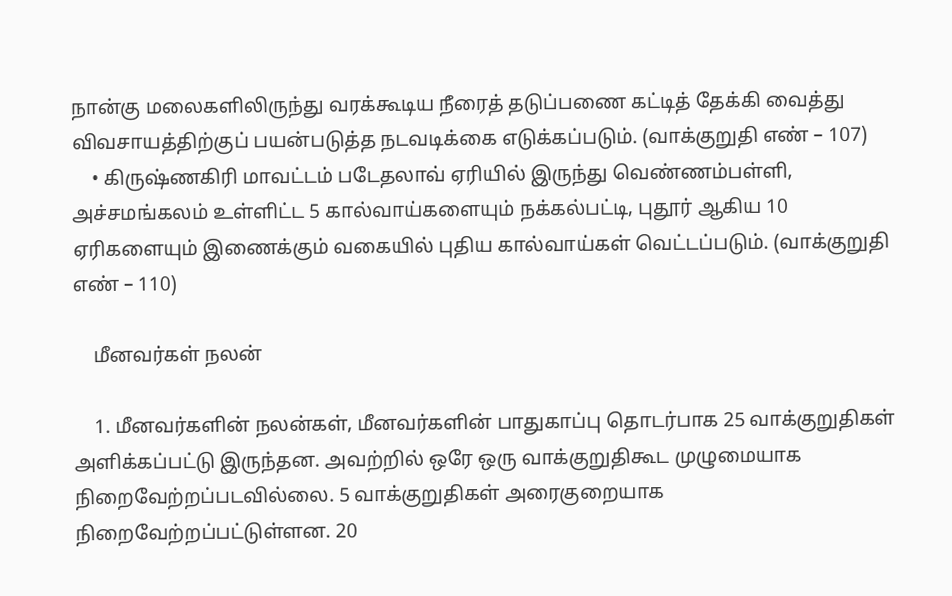நான்கு மலைகளிலிருந்து வரக்கூடிய நீரைத் தடுப்பணை கட்டித் தேக்கி வைத்து விவசாயத்திற்குப் பயன்படுத்த நடவடிக்கை எடுக்கப்படும். (வாக்குறுதி எண் – 107)
    • கிருஷ்ணகிரி மாவட்டம் படேதலாவ் ஏரியில் இருந்து வெண்ணம்பள்ளி, அச்சமங்கலம் உள்ளிட்ட 5 கால்வாய்களையும் நக்கல்பட்டி, புதூர் ஆகிய 10 ஏரிகளையும் இணைக்கும் வகையில் புதிய கால்வாய்கள் வெட்டப்படும். (வாக்குறுதி எண் – 110)

    மீனவர்கள் நலன்

    1. மீனவர்களின் நலன்கள், மீனவர்களின் பாதுகாப்பு தொடர்பாக 25 வாக்குறுதிகள் அளிக்கப்பட்டு இருந்தன. அவற்றில் ஒரே ஒரு வாக்குறுதிகூட முழுமையாக நிறைவேற்றப்படவில்லை. 5 வாக்குறுதிகள் அரைகுறையாக நிறைவேற்றப்பட்டுள்ளன. 20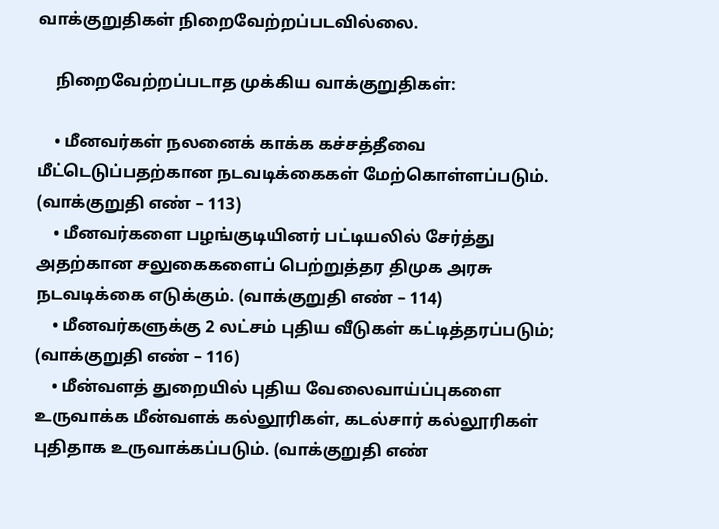வாக்குறுதிகள் நிறைவேற்றப்படவில்லை.

    நிறைவேற்றப்படாத முக்கிய வாக்குறுதிகள்:

    • மீனவர்கள் நலனைக் காக்க கச்சத்தீவை மீட்டெடுப்பதற்கான நடவடிக்கைகள் மேற்கொள்ளப்படும். (வாக்குறுதி எண் – 113)
    • மீனவர்களை பழங்குடியினர் பட்டியலில் சேர்த்து அதற்கான சலுகைகளைப் பெற்றுத்தர திமுக அரசு நடவடிக்கை எடுக்கும். (வாக்குறுதி எண் – 114)
    • மீனவர்களுக்கு 2 லட்சம் புதிய வீடுகள் கட்டித்தரப்படும்; (வாக்குறுதி எண் – 116)
    • மீன்வளத் துறையில் புதிய வேலைவாய்ப்புகளை உருவாக்க மீன்வளக் கல்லூரிகள், கடல்சார் கல்லூரிகள் புதிதாக உருவாக்கப்படும். (வாக்குறுதி எண்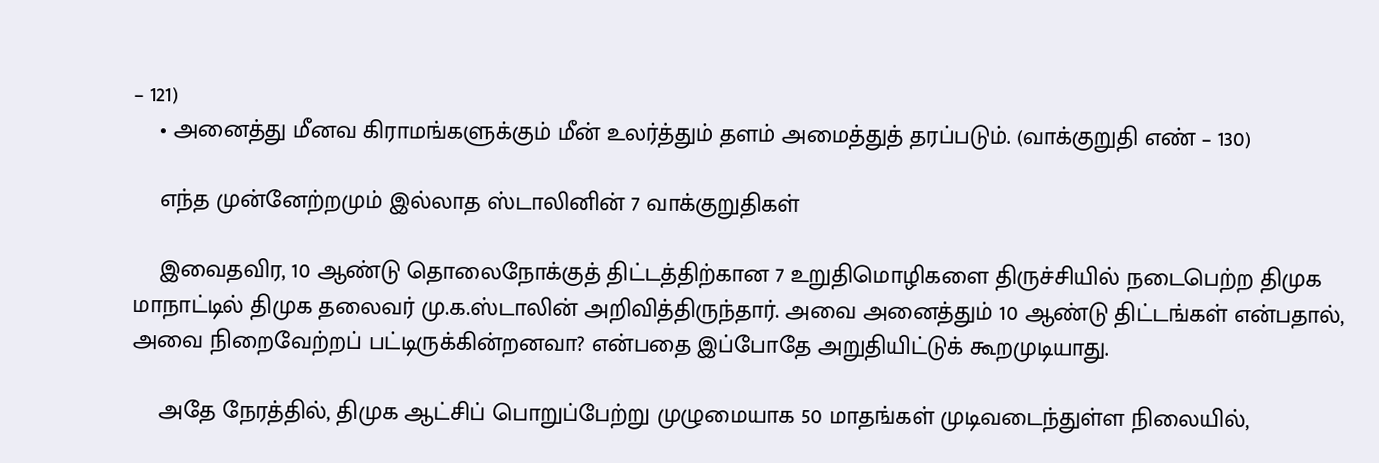– 121)
    • அனைத்து மீனவ கிராமங்களுக்கும் மீன் உலர்த்தும் தளம் அமைத்துத் தரப்படும். (வாக்குறுதி எண் – 130)

    எந்த முன்னேற்றமும் இல்லாத ஸ்டாலினின் 7 வாக்குறுதிகள்

    இவைதவிர, 10 ஆண்டு தொலைநோக்குத் திட்டத்திற்கான 7 உறுதிமொழிகளை திருச்சியில் நடைபெற்ற திமுக மாநாட்டில் திமுக தலைவர் மு.க.ஸ்டாலின் அறிவித்திருந்தார். அவை அனைத்தும் 10 ஆண்டு திட்டங்கள் என்பதால், அவை நிறைவேற்றப் பட்டிருக்கின்றனவா? என்பதை இப்போதே அறுதியிட்டுக் கூறமுடியாது.

    அதே நேரத்தில், திமுக ஆட்சிப் பொறுப்பேற்று முழுமையாக 50 மாதங்கள் முடிவடைந்துள்ள நிலையில்,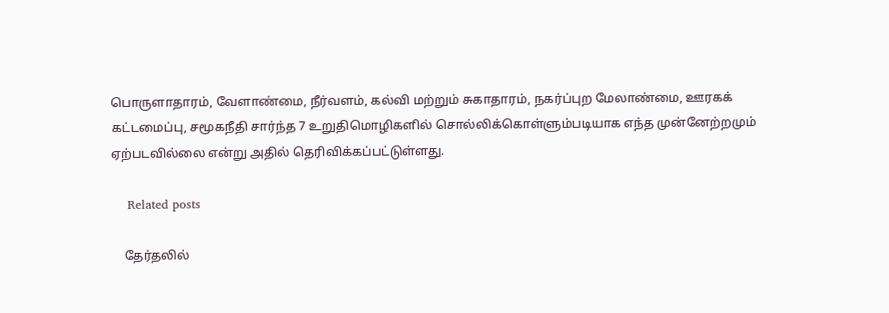பொருளாதாரம், வேளாண்மை, நீர்வளம், கல்வி மற்றும் சுகாதாரம், நகர்ப்புற மேலாண்மை, ஊரகக் கட்டமைப்பு, சமூகநீதி சார்ந்த 7 உறுதிமொழிகளில் சொல்லிக்கொள்ளும்படியாக எந்த முன்னேற்றமும் ஏற்படவில்லை என்று அதில் தெரிவிக்கப்பட்டுள்ளது.

    Related posts

    தேர்தலில்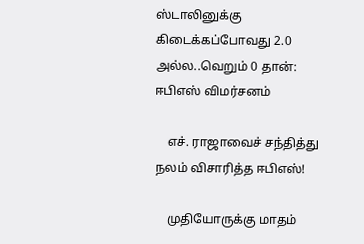ஸ்டாலினுக்கு கிடைக்கப்போவது 2.0 அல்ல..வெறும் 0 தான்: ஈபிஎஸ் விமர்சனம்

    எச். ராஜாவைச் சந்தித்து நலம் விசாரித்த ஈபிஎஸ்!

    முதியோருக்கு மாதம்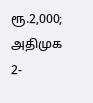ரூ.2,000; அதிமுக 2-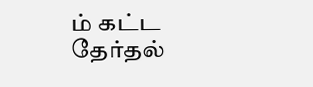ம் கட்ட தேர்தல்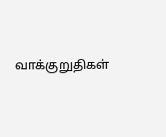வாக்குறுதிகள்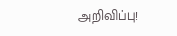அறிவிப்பு!